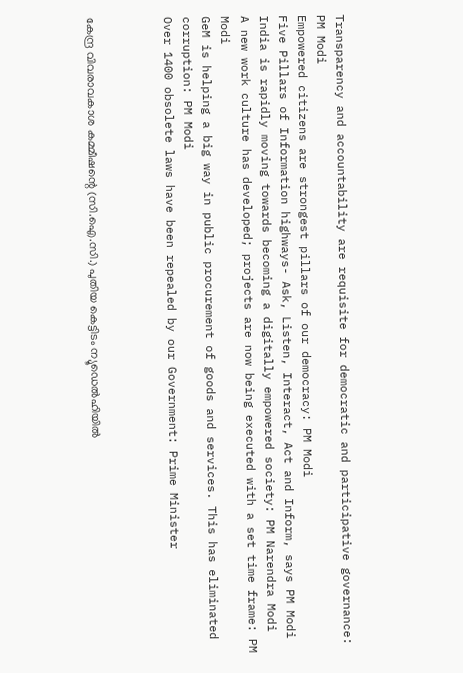Transparency and accountability are requisite for democratic and participative governance: PM Modi
Empowered citizens are strongest pillars of our democracy: PM Modi
Five Pillars of Information highways- Ask, Listen, Interact, Act and Inform, says PM Modi
India is rapidly moving towards becoming a digitally empowered society: PM Narendra Modi
A new work culture has developed; projects are now being executed with a set time frame: PM Modi
GeM is helping a big way in public procurement of goods and services. This has eliminated corruption: PM Modi
Over 1400 obsolete laws have been repealed by our Government: Prime Minister



കേന്ദ്ര വിവരാവകാശ കമ്മീഷന്റെ (സി.ഐ.സി.) പുതിയ കെട്ടിടം ന്യൂഡെല്‍ഹിയില്‍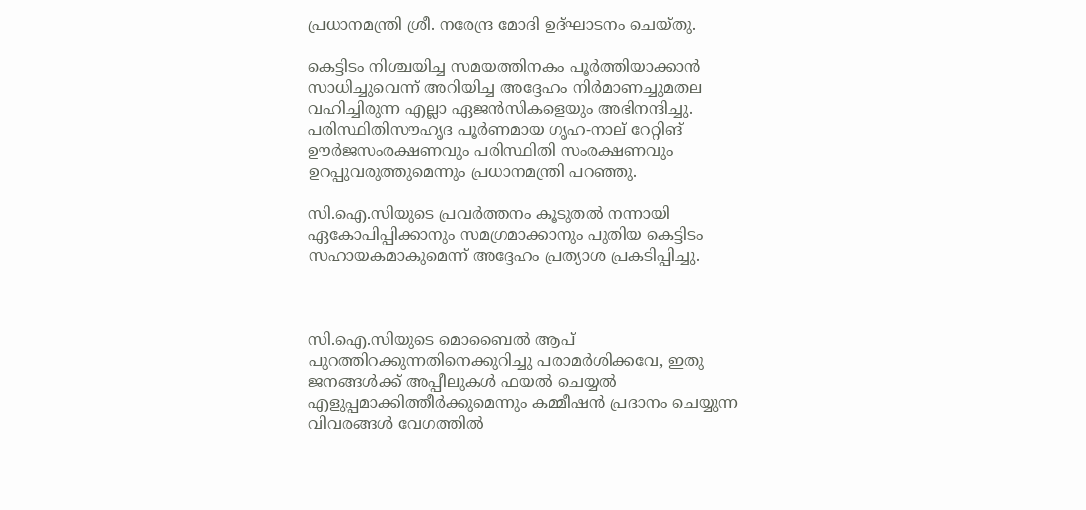പ്രധാനമന്ത്രി ശ്രീ. നരേന്ദ്ര മോദി ഉദ്ഘാടനം ചെയ്തു.

കെട്ടിടം നിശ്ചയിച്ച സമയത്തിനകം പൂര്‍ത്തിയാക്കാന്‍ സാധിച്ചുവെന്ന് അറിയിച്ച അദ്ദേഹം നിര്‍മാണച്ചുമതല വഹിച്ചിരുന്ന എല്ലാ ഏജന്‍സികളെയും അഭിനന്ദിച്ചു. പരിസ്ഥിതിസൗഹൃദ പൂര്‍ണമായ ഗൃഹ-നാല് റേറ്റിങ് ഊര്‍ജസംരക്ഷണവും പരിസ്ഥിതി സംരക്ഷണവും ഉറപ്പുവരുത്തുമെന്നും പ്രധാനമന്ത്രി പറഞ്ഞു.

സി.ഐ.സിയുടെ പ്രവര്‍ത്തനം കൂടുതല്‍ നന്നായി ഏകോപിപ്പിക്കാനും സമഗ്രമാക്കാനും പുതിയ കെട്ടിടം സഹായകമാകുമെന്ന് അദ്ദേഹം പ്രത്യാശ പ്രകടിപ്പിച്ചു.



സി.ഐ.സിയുടെ മൊബൈല്‍ ആപ് പുറത്തിറക്കുന്നതിനെക്കുറിച്ചു പരാമര്‍ശിക്കവേ, ഇതു ജനങ്ങള്‍ക്ക് അപ്പീലുകള്‍ ഫയല്‍ ചെയ്യല്‍ എളുപ്പമാക്കിത്തീര്‍ക്കുമെന്നും കമ്മീഷന്‍ പ്രദാനം ചെയ്യുന്ന വിവരങ്ങള്‍ വേഗത്തില്‍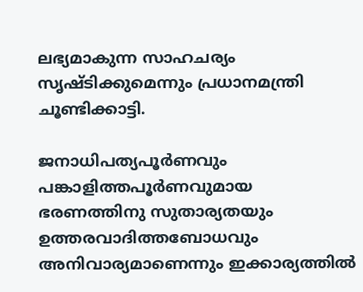ലഭ്യമാകുന്ന സാഹചര്യം സൃഷ്ടിക്കുമെന്നും പ്രധാനമന്ത്രി ചൂണ്ടിക്കാട്ടി.

ജനാധിപത്യപൂര്‍ണവും പങ്കാളിത്തപൂര്‍ണവുമായ ഭരണത്തിനു സുതാര്യതയും ഉത്തരവാദിത്തബോധവും അനിവാര്യമാണെന്നും ഇക്കാര്യത്തില്‍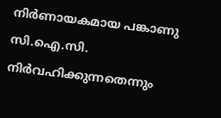നിര്‍ണായകമായ പങ്കാണു സി.ഐ.സി. നിര്‍വഹിക്കുന്നതെന്നും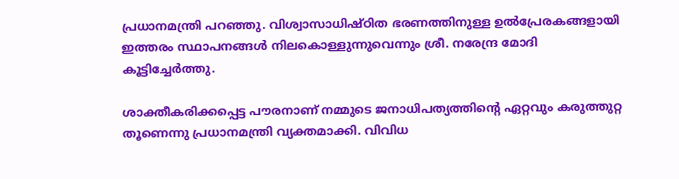പ്രധാനമന്ത്രി പറഞ്ഞു. വിശ്വാസാധിഷ്ഠിത ഭരണത്തിനുള്ള ഉല്‍പ്രേരകങ്ങളായി ഇത്തരം സ്ഥാപനങ്ങള്‍ നിലകൊള്ളുന്നുവെന്നും ശ്രീ. നരേന്ദ്ര മോദി കൂട്ടിച്ചേര്‍ത്തു.

ശാക്തീകരിക്കപ്പെട്ട പൗരനാണ് നമ്മുടെ ജനാധിപത്യത്തിന്റെ ഏറ്റവും കരുത്തുറ്റ തൂണെന്നു പ്രധാനമന്ത്രി വ്യക്തമാക്കി. വിവിധ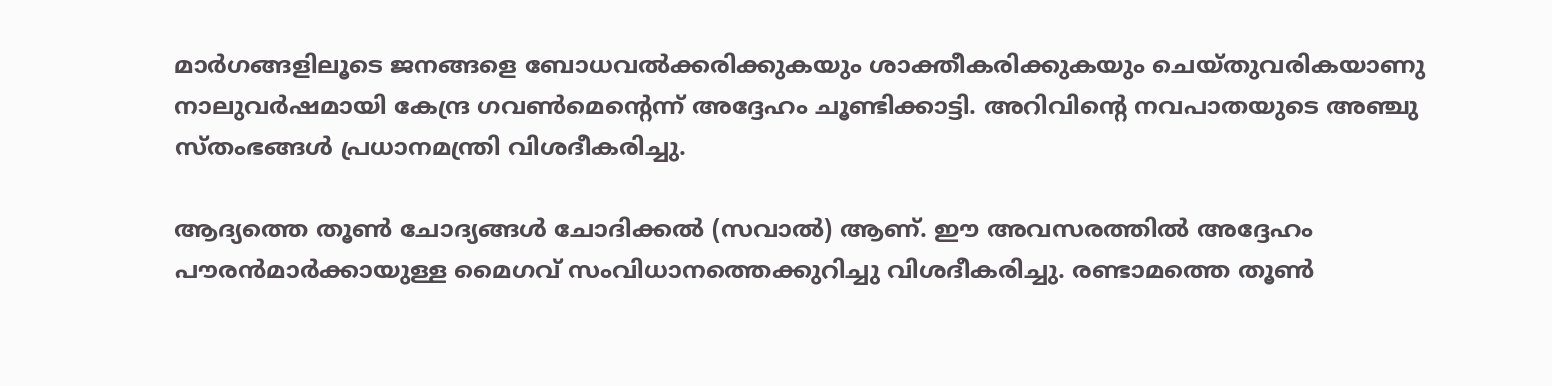മാര്‍ഗങ്ങളിലൂടെ ജനങ്ങളെ ബോധവല്‍ക്കരിക്കുകയും ശാക്തീകരിക്കുകയും ചെയ്തുവരികയാണു നാലുവര്‍ഷമായി കേന്ദ്ര ഗവണ്‍മെന്റെന്ന് അദ്ദേഹം ചൂണ്ടിക്കാട്ടി. അറിവിന്റെ നവപാതയുടെ അഞ്ചു സ്തംഭങ്ങള്‍ പ്രധാനമന്ത്രി വിശദീകരിച്ചു.

ആദ്യത്തെ തൂണ്‍ ചോദ്യങ്ങള്‍ ചോദിക്കല്‍ (സവാല്‍) ആണ്. ഈ അവസരത്തില്‍ അദ്ദേഹം പൗരന്‍മാര്‍ക്കായുള്ള മൈഗവ് സംവിധാനത്തെക്കുറിച്ചു വിശദീകരിച്ചു. രണ്ടാമത്തെ തൂണ്‍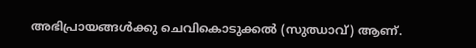അഭിപ്രായങ്ങള്‍ക്കു ചെവികൊടുക്കല്‍ (സുഝാവ്) ആണ്.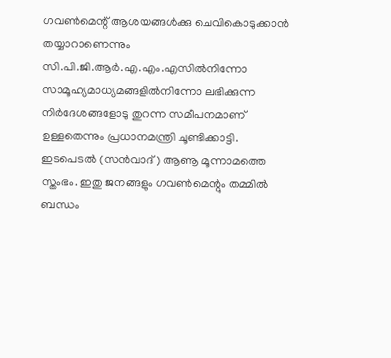ഗവണ്‍മെന്റ് ആശയങ്ങള്‍ക്കു ചെവികൊടുക്കാന്‍ തയ്യാറാണെന്നും സി.പി.ജി.ആര്‍.എ.എം.എസില്‍നിന്നോ സാമൂഹ്യമാധ്യമങ്ങളില്‍നിന്നോ ലഭിക്കുന്ന നിര്‍ദേശങ്ങളോടു തുറന്ന സമീപനമാണ് ഉള്ളതെന്നും പ്രധാനമന്ത്രി ചൂണ്ടിക്കാട്ടി.
ഇടപെടല്‍ (സന്‍വാദ്) ആണൂ മൂന്നാമത്തെ സ്തംഭം. ഇതു ജനങ്ങളും ഗവണ്‍മെന്റും തമ്മില്‍ ബന്ധം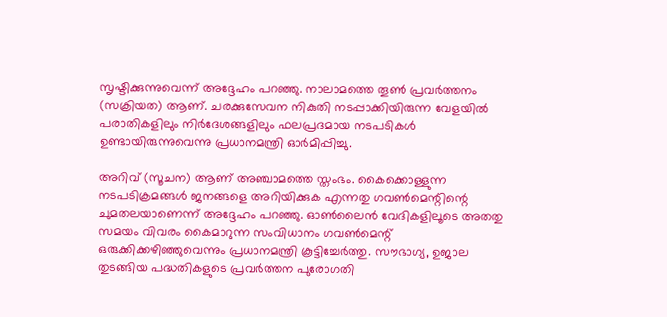സൃഷ്ടിക്കുന്നുവെന്ന് അദ്ദേഹം പറഞ്ഞു. നാലാമത്തെ തൂണ്‍ പ്രവര്‍ത്തനം (സക്രിയത) ആണ്. ചരക്കുസേവന നികുതി നടപ്പാക്കിയിരുന്ന വേളയില്‍ പരാതികളിലും നിര്‍ദേശങ്ങളിലും ഫലപ്രദമായ നടപടികള്‍ ഉണ്ടായിരുന്നുവെന്നു പ്രധാനമന്ത്രി ഓര്‍മിപ്പിച്ചു.

അറിവ് (സൂചന) ആണ് അഞ്ചാമത്തെ സ്തംഭം. കൈക്കൊള്ളുന്ന നടപടിക്രമങ്ങള്‍ ജനങ്ങളെ അറിയിക്കുക എന്നതു ഗവണ്‍മെന്റിന്റെ ചുമതലയാണെന്ന് അദ്ദേഹം പറഞ്ഞു. ഓണ്‍ലൈന്‍ വേദികളിലൂടെ അതതു സമയം വിവരം കൈമാറുന്ന സംവിധാനം ഗവണ്‍മെന്റ് ഒരുക്കിക്കഴിഞ്ഞുവെന്നും പ്രധാനമന്ത്രി കൂട്ടിച്ചേര്‍ത്തു. സൗഭാഗ്യ, ഉജാല തുടങ്ങിയ പദ്ധതികളുടെ പ്രവര്‍ത്തന പുരോഗതി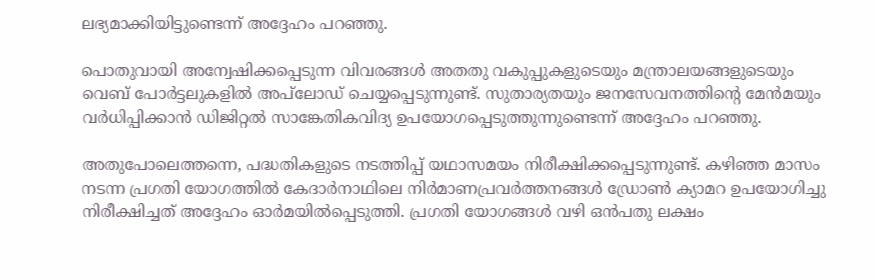ലഭ്യമാക്കിയിട്ടുണ്ടെന്ന് അദ്ദേഹം പറഞ്ഞു.

പൊതുവായി അന്വേഷിക്കപ്പെടുന്ന വിവരങ്ങള്‍ അതതു വകുപ്പുകളുടെയും മന്ത്രാലയങ്ങളുടെയും വെബ് പോര്‍ട്ടലുകളില്‍ അപ്‌ലോഡ് ചെയ്യപ്പെടുന്നുണ്ട്. സുതാര്യതയും ജനസേവനത്തിന്റെ മേന്‍മയും വര്‍ധിപ്പിക്കാന്‍ ഡിജിറ്റല്‍ സാങ്കേതികവിദ്യ ഉപയോഗപ്പെടുത്തുന്നുണ്ടെന്ന് അദ്ദേഹം പറഞ്ഞു.

അതുപോലെത്തന്നെ, പദ്ധതികളുടെ നടത്തിപ്പ് യഥാസമയം നിരീക്ഷിക്കപ്പെടുന്നുണ്ട്. കഴിഞ്ഞ മാസം നടന്ന പ്രഗതി യോഗത്തില്‍ കേദാര്‍നാഥിലെ നിര്‍മാണപ്രവര്‍ത്തനങ്ങള്‍ ഡ്രോണ്‍ ക്യാമറ ഉപയോഗിച്ചു നിരീക്ഷിച്ചത് അദ്ദേഹം ഓര്‍മയില്‍പ്പെടുത്തി. പ്രഗതി യോഗങ്ങള്‍ വഴി ഒന്‍പതു ലക്ഷം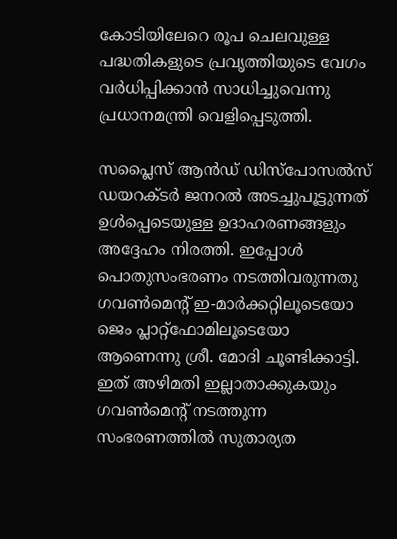കോടിയിലേറെ രൂപ ചെലവുള്ള പദ്ധതികളുടെ പ്രവൃത്തിയുടെ വേഗം വര്‍ധിപ്പിക്കാന്‍ സാധിച്ചുവെന്നു പ്രധാനമന്ത്രി വെളിപ്പെടുത്തി.

സപ്ലൈസ് ആന്‍ഡ് ഡിസ്‌പോസല്‍സ് ഡയറക്ടര്‍ ജനറല്‍ അടച്ചുപൂട്ടുന്നത് ഉള്‍പ്പെടെയുള്ള ഉദാഹരണങ്ങളും അദ്ദേഹം നിരത്തി. ഇപ്പോള്‍ പൊതുസംഭരണം നടത്തിവരുന്നതു ഗവണ്‍മെന്റ് ഇ-മാര്‍ക്കറ്റിലൂടെയോ ജെം പ്ലാറ്റ്‌ഫോമിലൂടെയോ ആണെന്നു ശ്രീ. മോദി ചൂണ്ടിക്കാട്ടി. ഇത് അഴിമതി ഇല്ലാതാക്കുകയും ഗവണ്‍മെന്റ് നടത്തുന്ന സംഭരണത്തില്‍ സുതാര്യത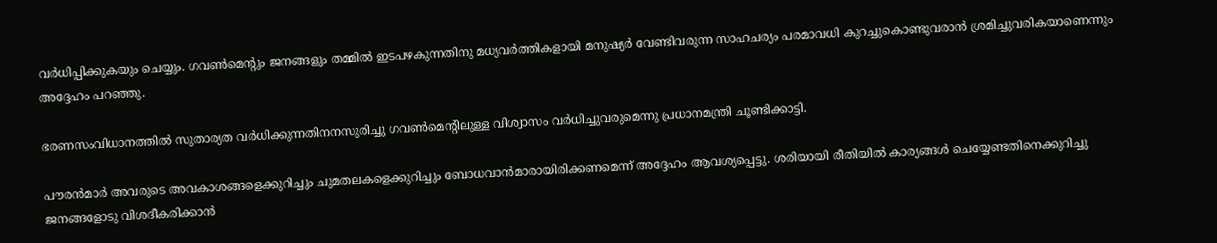വര്‍ധിപ്പിക്കുകയും ചെയ്യും. ഗവണ്‍മെന്റും ജനങ്ങളും തമ്മില്‍ ഇടപഴകുന്നതിനു മധ്യവര്‍ത്തികളായി മനുഷ്യര്‍ വേണ്ടിവരുന്ന സാഹചര്യം പരമാവധി കുറച്ചുകൊണ്ടുവരാന്‍ ശ്രമിച്ചുവരികയാണെന്നും അദ്ദേഹം പറഞ്ഞു.

ഭരണസംവിധാനത്തില്‍ സുതാര്യത വര്‍ധിക്കുന്നതിനനസുരിച്ചു ഗവണ്‍മെന്റിലുള്ള വിശ്വാസം വര്‍ധിച്ചുവരുമെന്നു പ്രധാനമന്ത്രി ചൂണ്ടിക്കാട്ടി.

പൗരന്‍മാര്‍ അവരുടെ അവകാശങ്ങളെക്കുറിച്ചും ചുമതലകളെക്കുറിച്ചും ബോധവാന്‍മാരായിരിക്കണമെന്ന് അദ്ദേഹം ആവശ്യപ്പെട്ടു. ശരിയായി രീതിയില്‍ കാര്യങ്ങള്‍ ചെയ്യേണ്ടതിനെക്കുറിച്ചു ജനങ്ങളോടു വിശദീകരിക്കാന്‍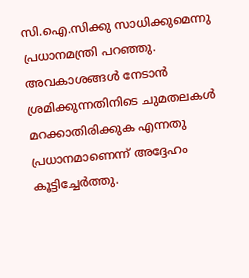സി.ഐ.സിക്കു സാധിക്കുമെന്നു പ്രധാനമന്ത്രി പറഞ്ഞു. അവകാശങ്ങള്‍ നേടാന്‍ ശ്രമിക്കുന്നതിനിടെ ചുമതലകള്‍ മറക്കാതിരിക്കുക എന്നതു പ്രധാനമാണെന്ന് അദ്ദേഹം കൂട്ടിച്ചേര്‍ത്തു.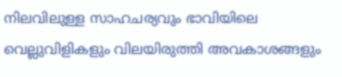നിലവിലുള്ള സാഹചര്യവും ഭാവിയിലെ വെല്ലുവിളികളും വിലയിരുത്തി അവകാശങ്ങളും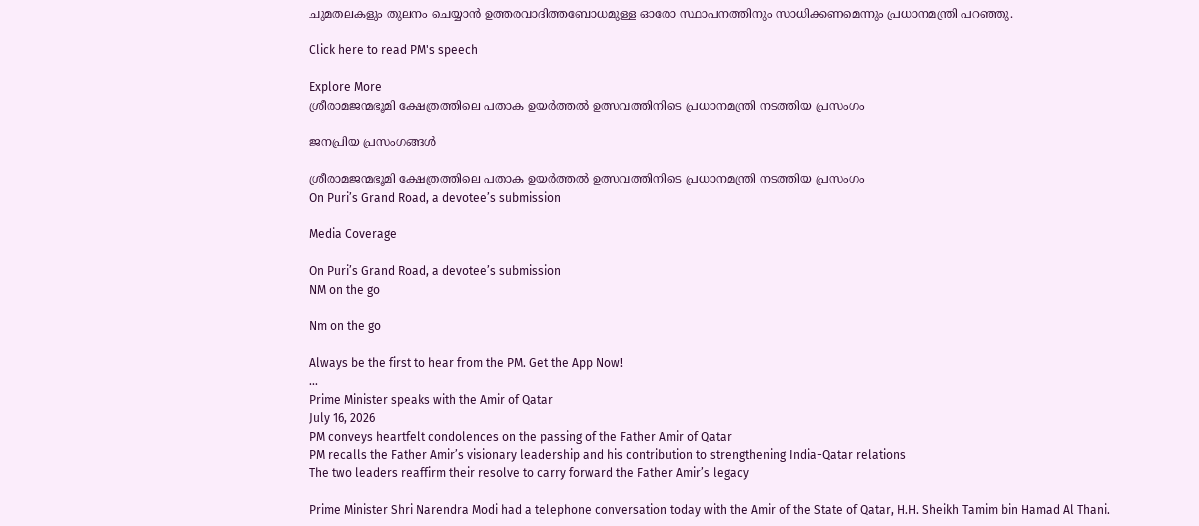ചുമതലകളും തുലനം ചെയ്യാന്‍ ഉത്തരവാദിത്തബോധമുള്ള ഓരോ സ്ഥാപനത്തിനും സാധിക്കണമെന്നും പ്രധാനമന്ത്രി പറഞ്ഞു.

Click here to read PM's speech

Explore More
ശ്രീരാമജന്മഭൂമി ക്ഷേത്രത്തിലെ പതാക ഉയർത്തൽ ഉത്സവത്തിനിടെ പ്രധാനമന്ത്രി നടത്തിയ പ്രസംഗം

ജനപ്രിയ പ്രസംഗങ്ങൾ

ശ്രീരാമജന്മഭൂമി ക്ഷേത്രത്തിലെ പതാക ഉയർത്തൽ ഉത്സവത്തിനിടെ പ്രധാനമന്ത്രി നടത്തിയ പ്രസംഗം
On Puri’s Grand Road, a devotee’s submission

Media Coverage

On Puri’s Grand Road, a devotee’s submission
NM on the go

Nm on the go

Always be the first to hear from the PM. Get the App Now!
...
Prime Minister speaks with the Amir of Qatar
July 16, 2026
PM conveys heartfelt condolences on the passing of the Father Amir of Qatar
PM recalls the Father Amir’s visionary leadership and his contribution to strengthening India-Qatar relations
The two leaders reaffirm their resolve to carry forward the Father Amir’s legacy

Prime Minister Shri Narendra Modi had a telephone conversation today with the Amir of the State of Qatar, H.H. Sheikh Tamim bin Hamad Al Thani.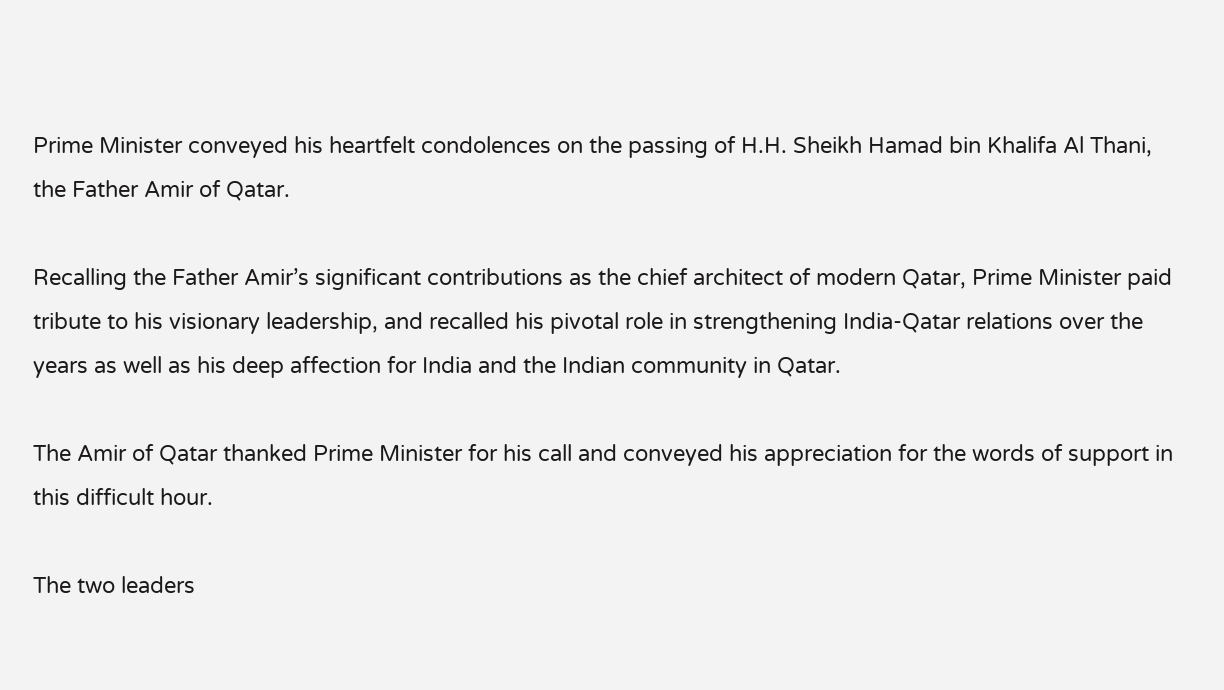Prime Minister conveyed his heartfelt condolences on the passing of H.H. Sheikh Hamad bin Khalifa Al Thani, the Father Amir of Qatar.

Recalling the Father Amir’s significant contributions as the chief architect of modern Qatar, Prime Minister paid tribute to his visionary leadership, and recalled his pivotal role in strengthening India-Qatar relations over the years as well as his deep affection for India and the Indian community in Qatar.

The Amir of Qatar thanked Prime Minister for his call and conveyed his appreciation for the words of support in this difficult hour.

The two leaders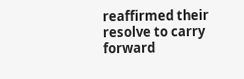reaffirmed their resolve to carry forward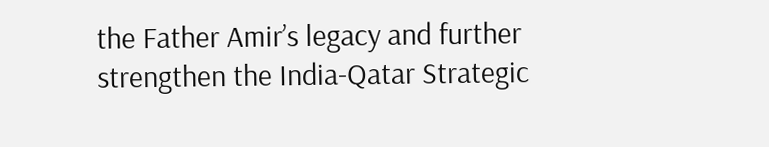the Father Amir’s legacy and further strengthen the India-Qatar Strategic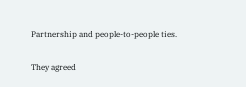Partnership and people-to-people ties.

They agreed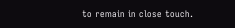to remain in close touch.